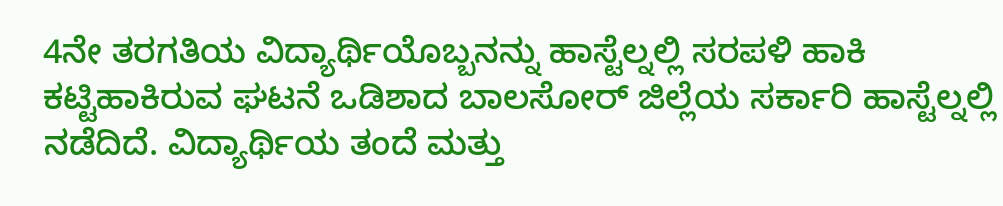4ನೇ ತರಗತಿಯ ವಿದ್ಯಾರ್ಥಿಯೊಬ್ಬನನ್ನು ಹಾಸ್ಟೆಲ್ನಲ್ಲಿ ಸರಪಳಿ ಹಾಕಿ ಕಟ್ಟಿಹಾಕಿರುವ ಘಟನೆ ಒಡಿಶಾದ ಬಾಲಸೋರ್ ಜಿಲ್ಲೆಯ ಸರ್ಕಾರಿ ಹಾಸ್ಟೆಲ್ನಲ್ಲಿ ನಡೆದಿದೆ. ವಿದ್ಯಾರ್ಥಿಯ ತಂದೆ ಮತ್ತು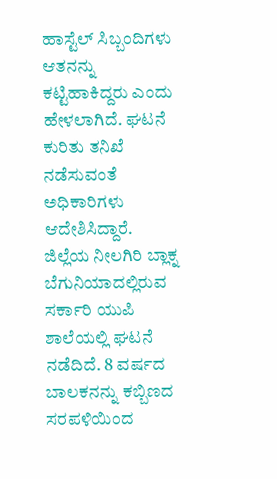ಹಾಸ್ಟೆಲ್ ಸಿಬ್ಬಂದಿಗಳು ಆತನನ್ನು ಕಟ್ಟಿಹಾಕಿದ್ದರು ಎಂದು ಹೇಳಲಾಗಿದೆ. ಘಟನೆ ಕುರಿತು ತನಿಖೆ ನಡೆಸುವಂತೆ ಅಧಿಕಾರಿಗಳು ಆದೇಶಿಸಿದ್ದಾರೆ.
ಜಿಲ್ಲೆಯ ನೀಲಗಿರಿ ಬ್ಲಾಕ್ನ ಬೆಗುನಿಯಾದಲ್ಲಿರುವ ಸರ್ಕಾರಿ ಯುಪಿ ಶಾಲೆಯಲ್ಲಿ ಘಟನೆ ನಡೆದಿದೆ. 8 ವರ್ಷದ ಬಾಲಕನನ್ನು ಕಬ್ಬಿಣದ ಸರಪಳಿಯಿಂದ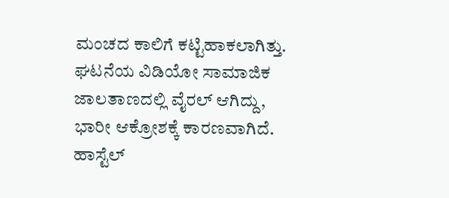ಮಂಚದ ಕಾಲಿಗೆ ಕಟ್ಟಿಹಾಕಲಾಗಿತ್ತು. ಘಟನೆಯ ವಿಡಿಯೋ ಸಾಮಾಜಿಕ ಜಾಲತಾಣದಲ್ಲಿ ವೈರಲ್ ಆಗಿದ್ದು, ಭಾರೀ ಆಕ್ರೋಶಕ್ಕೆ ಕಾರಣವಾಗಿದೆ.
ಹಾಸ್ಟೆಲ್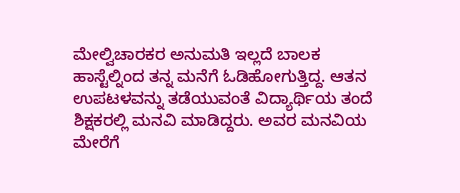ಮೇಲ್ವಿಚಾರಕರ ಅನುಮತಿ ಇಲ್ಲದೆ ಬಾಲಕ ಹಾಸ್ಟೆಲ್ನಿಂದ ತನ್ನ ಮನೆಗೆ ಓಡಿಹೋಗುತ್ತಿದ್ದ. ಆತನ ಉಪಟಳವನ್ನು ತಡೆಯುವಂತೆ ವಿದ್ಯಾರ್ಥಿಯ ತಂದೆ ಶಿಕ್ಷಕರಲ್ಲಿ ಮನವಿ ಮಾಡಿದ್ದರು. ಅವರ ಮನವಿಯ ಮೇರೆಗೆ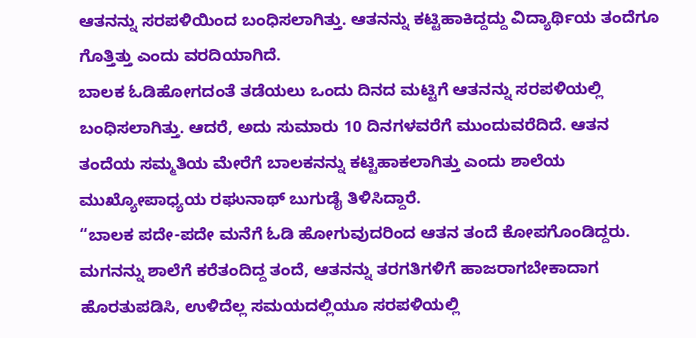ಆತನನ್ನು ಸರಪಳಿಯಿಂದ ಬಂಧಿಸಲಾಗಿತ್ತು. ಆತನನ್ನು ಕಟ್ಟಿಹಾಕಿದ್ದದ್ದು ವಿದ್ಯಾರ್ಥಿಯ ತಂದೆಗೂ ಗೊತ್ತಿತ್ತು ಎಂದು ವರದಿಯಾಗಿದೆ.
ಬಾಲಕ ಓಡಿಹೋಗದಂತೆ ತಡೆಯಲು ಒಂದು ದಿನದ ಮಟ್ಟಿಗೆ ಆತನನ್ನು ಸರಪಳಿಯಲ್ಲಿ ಬಂಧಿಸಲಾಗಿತ್ತು. ಆದರೆ, ಅದು ಸುಮಾರು 10 ದಿನಗಳವರೆಗೆ ಮುಂದುವರೆದಿದೆ. ಆತನ ತಂದೆಯ ಸಮ್ಮತಿಯ ಮೇರೆಗೆ ಬಾಲಕನನ್ನು ಕಟ್ಟಿಹಾಕಲಾಗಿತ್ತು ಎಂದು ಶಾಲೆಯ ಮುಖ್ಯೋಪಾಧ್ಯಯ ರಘುನಾಥ್ ಬುಗುಡೈ ತಿಳಿಸಿದ್ದಾರೆ.
“ಬಾಲಕ ಪದೇ-ಪದೇ ಮನೆಗೆ ಓಡಿ ಹೋಗುವುದರಿಂದ ಆತನ ತಂದೆ ಕೋಪಗೊಂಡಿದ್ದರು. ಮಗನನ್ನು ಶಾಲೆಗೆ ಕರೆತಂದಿದ್ದ ತಂದೆ, ಆತನನ್ನು ತರಗತಿಗಳಿಗೆ ಹಾಜರಾಗಬೇಕಾದಾಗ ಹೊರತುಪಡಿಸಿ, ಉಳಿದೆಲ್ಲ ಸಮಯದಲ್ಲಿಯೂ ಸರಪಳಿಯಲ್ಲಿ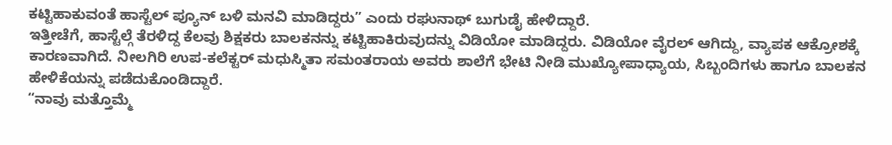ಕಟ್ಟಿಹಾಕುವಂತೆ ಹಾಸ್ಟೆಲ್ ಪ್ಯೂನ್ ಬಳಿ ಮನವಿ ಮಾಡಿದ್ದರು” ಎಂದು ರಘುನಾಥ್ ಬುಗುಡೈ ಹೇಳಿದ್ದಾರೆ.
ಇತ್ತೀಚೆಗೆ, ಹಾಸ್ಟೆಲ್ಗೆ ತೆರಳಿದ್ದ ಕೆಲವು ಶಿಕ್ಷಕರು ಬಾಲಕನನ್ನು ಕಟ್ಟಿಹಾಕಿರುವುದನ್ನು ವಿಡಿಯೋ ಮಾಡಿದ್ದರು. ವಿಡಿಯೋ ವೈರಲ್ ಆಗಿದ್ದು, ವ್ಯಾಪಕ ಆಕ್ರೋಶಕ್ಕೆ ಕಾರಣವಾಗಿದೆ. ನೀಲಗಿರಿ ಉಪ-ಕಲೆಕ್ಟರ್ ಮಧುಸ್ಮಿತಾ ಸಮಂತರಾಯ ಅವರು ಶಾಲೆಗೆ ಭೇಟಿ ನೀಡಿ ಮುಖ್ಯೋಪಾಧ್ಯಾಯ, ಸಿಬ್ಬಂದಿಗಳು ಹಾಗೂ ಬಾಲಕನ ಹೇಳಿಕೆಯನ್ನು ಪಡೆದುಕೊಂಡಿದ್ದಾರೆ.
“ನಾವು ಮತ್ತೊಮ್ಮೆ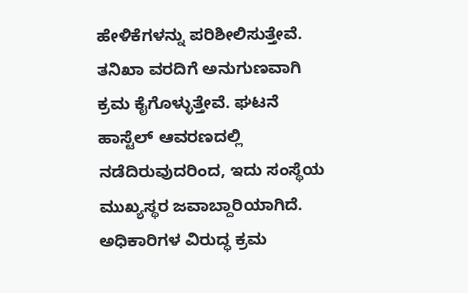ಹೇಳಿಕೆಗಳನ್ನು ಪರಿಶೀಲಿಸುತ್ತೇವೆ. ತನಿಖಾ ವರದಿಗೆ ಅನುಗುಣವಾಗಿ ಕ್ರಮ ಕೈಗೊಳ್ಳುತ್ತೇವೆ. ಘಟನೆ ಹಾಸ್ಟೆಲ್ ಆವರಣದಲ್ಲಿ ನಡೆದಿರುವುದರಿಂದ, ಇದು ಸಂಸ್ಥೆಯ ಮುಖ್ಯಸ್ಥರ ಜವಾಬ್ದಾರಿಯಾಗಿದೆ. ಅಧಿಕಾರಿಗಳ ವಿರುದ್ಧ ಕ್ರಮ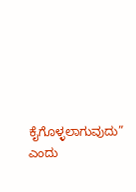ಕೈಗೊಳ್ಳಲಾಗುವುದು” ಎಂದು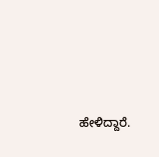ಹೇಳಿದ್ದಾರೆ.